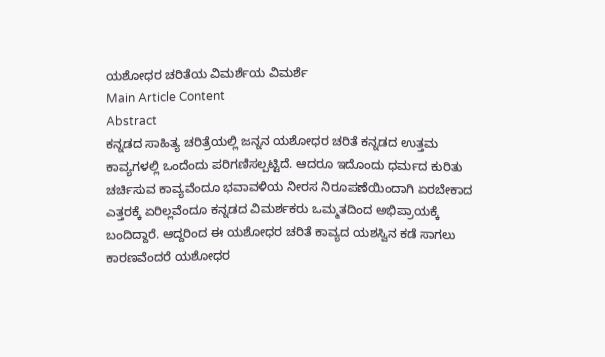ಯಶೋಧರ ಚರಿತೆಯ ವಿಮರ್ಶೆಯ ವಿಮರ್ಶೆ
Main Article Content
Abstract
ಕನ್ನಡದ ಸಾಹಿತ್ಯ ಚರಿತ್ರೆಯಲ್ಲಿ ಜನ್ನನ ಯಶೋಧರ ಚರಿತೆ ಕನ್ನಡದ ಉತ್ತಮ ಕಾವ್ಯಗಳಲ್ಲಿ ಒಂದೆಂದು ಪರಿಗಣಿಸಲ್ಪಟ್ಟಿದೆ. ಆದರೂ ಇದೊಂದು ಧರ್ಮದ ಕುರಿತು ಚರ್ಚಿಸುವ ಕಾವ್ಯವೆಂದೂ ಭವಾವಳಿಯ ನೀರಸ ನಿರೂಪಣೆಯಿಂದಾಗಿ ಏರಬೇಕಾದ ಎತ್ತರಕ್ಕೆ ಏರಿಲ್ಲವೆಂದೂ ಕನ್ನಡದ ವಿಮರ್ಶಕರು ಒಮ್ಮತದಿಂದ ಅಭಿಪ್ರಾಯಕ್ಕೆ ಬಂದಿದ್ದಾರೆ. ಆದ್ದರಿಂದ ಈ ಯಶೋಧರ ಚರಿತೆ ಕಾವ್ಯದ ಯಶಸ್ವಿನ ಕಡೆ ಸಾಗಲು ಕಾರಣವೆಂದರೆ ಯಶೋಧರ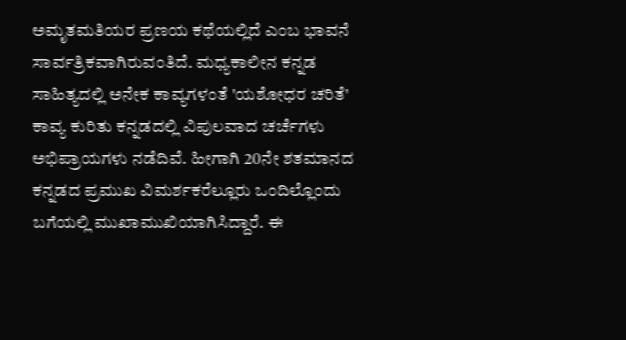ಅಮೃತಮತಿಯರ ಪ್ರಣಯ ಕಥೆಯಲ್ಲಿದೆ ಎಂಬ ಭಾವನೆ ಸಾರ್ವತ್ರಿಕವಾಗಿರುವಂತಿದೆ. ಮಧ್ಯಕಾಲೀನ ಕನ್ನಡ ಸಾಹಿತ್ಯದಲ್ಲಿ ಅನೇಕ ಕಾವ್ಯಗಳಂತೆ 'ಯಶೋಧರ ಚರಿತೆ' ಕಾವ್ಯ ಕುರಿತು ಕನ್ನಡದಲ್ಲಿ ವಿಪುಲವಾದ ಚರ್ಚೆಗಳು ಅಭಿಪ್ರಾಯಗಳು ನಡೆದಿವೆ. ಹೀಗಾಗಿ 20ನೇ ಶತಮಾನದ ಕನ್ನಡದ ಪ್ರಮುಖ ವಿಮರ್ಶಕರೆಲ್ಲೂರು ಒಂದಿಲ್ಲೊಂದು ಬಗೆಯಲ್ಲಿ ಮುಖಾಮುಖಿಯಾಗಿಸಿದ್ದಾರೆ. ಈ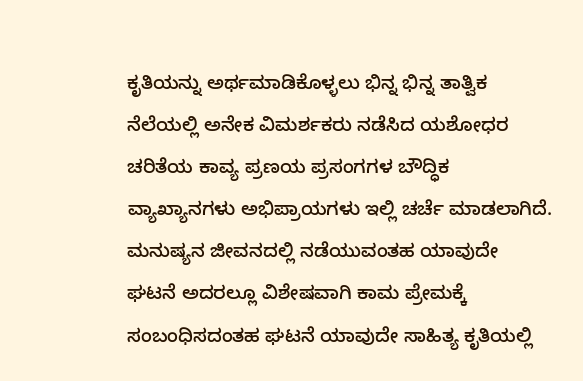ಕೃತಿಯನ್ನು ಅರ್ಥಮಾಡಿಕೊಳ್ಳಲು ಭಿನ್ನ ಭಿನ್ನ ತಾತ್ವಿಕ ನೆಲೆಯಲ್ಲಿ ಅನೇಕ ವಿಮರ್ಶಕರು ನಡೆಸಿದ ಯಶೋಧರ ಚರಿತೆಯ ಕಾವ್ಯ ಪ್ರಣಯ ಪ್ರಸಂಗಗಳ ಬೌದ್ಧಿಕ ವ್ಯಾಖ್ಯಾನಗಳು ಅಭಿಪ್ರಾಯಗಳು ಇಲ್ಲಿ ಚರ್ಚೆ ಮಾಡಲಾಗಿದೆ. ಮನುಷ್ಯನ ಜೀವನದಲ್ಲಿ ನಡೆಯುವಂತಹ ಯಾವುದೇ ಘಟನೆ ಅದರಲ್ಲೂ ವಿಶೇಷವಾಗಿ ಕಾಮ ಪ್ರೇಮಕ್ಕೆ ಸಂಬಂಧಿಸದಂತಹ ಘಟನೆ ಯಾವುದೇ ಸಾಹಿತ್ಯ ಕೃತಿಯಲ್ಲಿ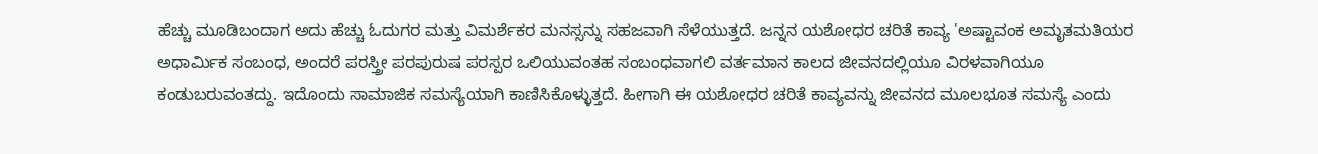ಹೆಚ್ಚು ಮೂಡಿಬಂದಾಗ ಅದು ಹೆಚ್ಚು ಓದುಗರ ಮತ್ತು ವಿಮರ್ಶೆಕರ ಮನಸ್ಸನ್ನು ಸಹಜವಾಗಿ ಸೆಳೆಯುತ್ತದೆ. ಜನ್ನನ ಯಶೋಧರ ಚರಿತೆ ಕಾವ್ಯ 'ಅಷ್ಟಾವಂಕ ಅಮೃತಮತಿಯರ ಅಧಾರ್ಮಿಕ ಸಂಬಂಧ, ಅಂದರೆ ಪರಸ್ತ್ರೀ ಪರಪುರುಷ ಪರಸ್ಪರ ಒಲಿಯುವಂತಹ ಸಂಬಂಧವಾಗಲಿ ವರ್ತಮಾನ ಕಾಲದ ಜೀವನದಲ್ಲಿಯೂ ವಿರಳವಾಗಿಯೂ ಕಂಡುಬರುವಂತದ್ದು. ಇದೊಂದು ಸಾಮಾಜಿಕ ಸಮಸ್ಯೆಯಾಗಿ ಕಾಣಿಸಿಕೊಳ್ಳುತ್ತದೆ. ಹೀಗಾಗಿ ಈ ಯಶೋಧರ ಚರಿತೆ ಕಾವ್ಯವನ್ನು ಜೀವನದ ಮೂಲಭೂತ ಸಮಸ್ಯೆ ಎಂದು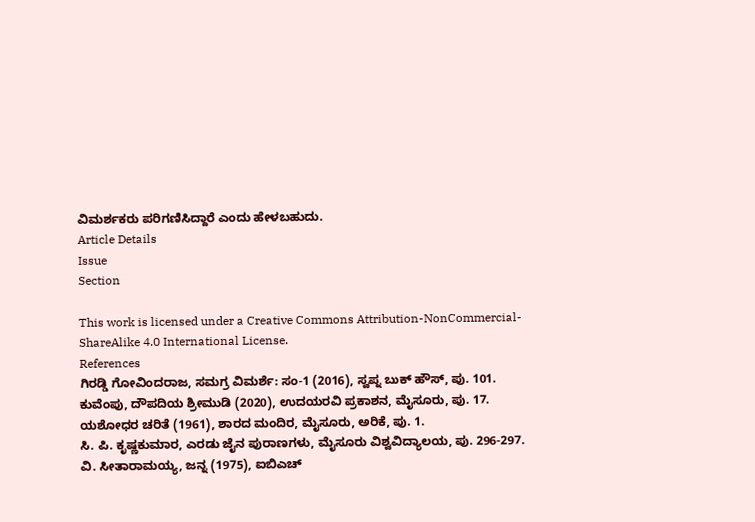ವಿಮರ್ಶಕರು ಪರಿಗಣಿಸಿದ್ದಾರೆ ಎಂದು ಹೇಳಬಹುದು.
Article Details
Issue
Section

This work is licensed under a Creative Commons Attribution-NonCommercial-ShareAlike 4.0 International License.
References
ಗಿರಡ್ಡಿ ಗೋವಿಂದರಾಜ, ಸಮಗ್ರ ವಿಮರ್ಶೆ: ಸಂ-1 (2016), ಸ್ವಪ್ನ ಬುಕ್ ಹೌಸ್, ಪು. 101.
ಕುವೆಂಪು, ದೌಪದಿಯ ಶ್ರೀಮುಡಿ (2020), ಉದಯರವಿ ಪ್ರಕಾಶನ, ಮೈಸೂರು, ಪು. 17.
ಯಶೋಧರ ಚರಿತೆ (1961), ಶಾರದ ಮಂದಿರ, ಮೈಸೂರು, ಅರಿಕೆ, ಪು. 1.
ಸಿ. ಪಿ. ಕೃಷ್ಣಕುಮಾರ, ಎರಡು ಜೈನ ಪುರಾಣಗಳು, ಮೈಸೂರು ವಿಶ್ವವಿದ್ಯಾಲಯ, ಪು. 296-297.
ವಿ. ಸೀತಾರಾಮಯ್ಯ, ಜನ್ನ (1975), ಐಬಿಎಚ್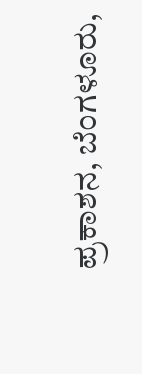ಪ್ರಕಾಶನ, ಬೆಂಗಳೂರು,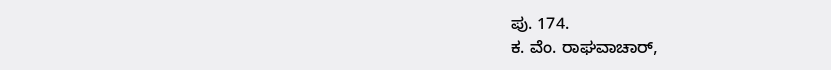ಪು. 174.
ಕ. ವೆಂ. ರಾಘವಾಚಾರ್,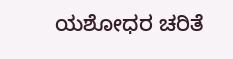ಯಶೋಧರ ಚರಿತೆ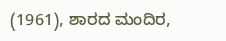(1961), ಶಾರದ ಮಂದಿರ,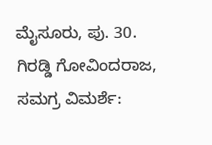ಮೈಸೂರು, ಪು. 30.
ಗಿರಡ್ಡಿ ಗೋವಿಂದರಾಜ, ಸಮಗ್ರ ವಿಮರ್ಶೆ: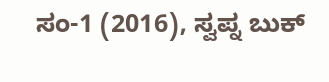ಸಂ-1 (2016), ಸ್ವಪ್ನ ಬುಕ್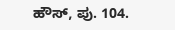ಹೌಸ್, ಪು. 104.